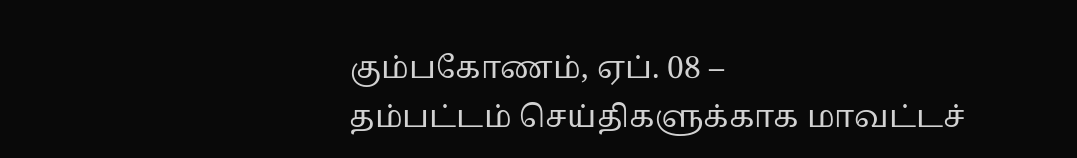கும்பகோணம், ஏப். 08 –
தம்பட்டம் செய்திகளுக்காக மாவட்டச்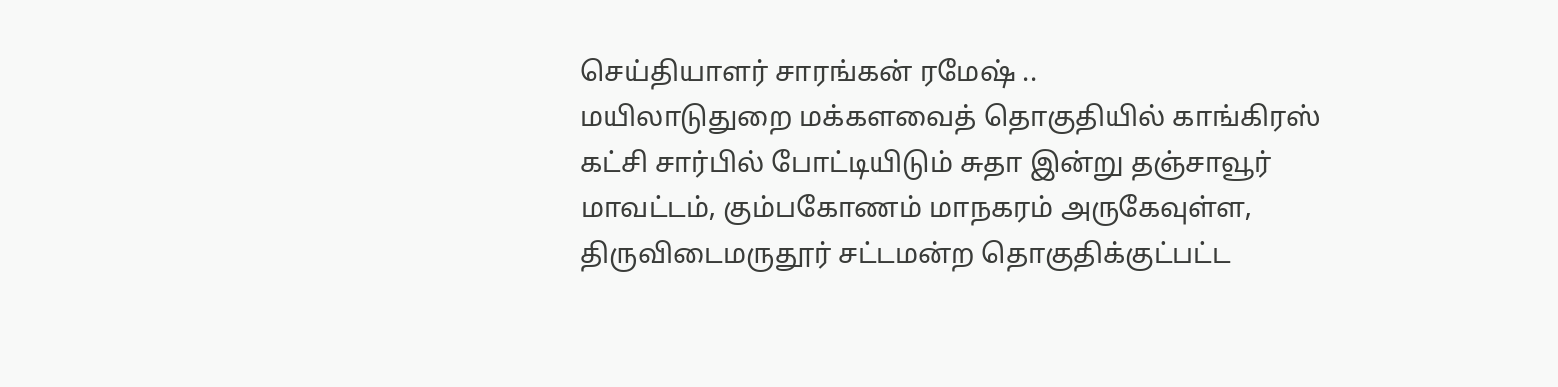செய்தியாளர் சாரங்கன் ரமேஷ் ..
மயிலாடுதுறை மக்களவைத் தொகுதியில் காங்கிரஸ் கட்சி சார்பில் போட்டியிடும் சுதா இன்று தஞ்சாவூர் மாவட்டம், கும்பகோணம் மாநகரம் அருகேவுள்ள, திருவிடைமருதூர் சட்டமன்ற தொகுதிக்குட்பட்ட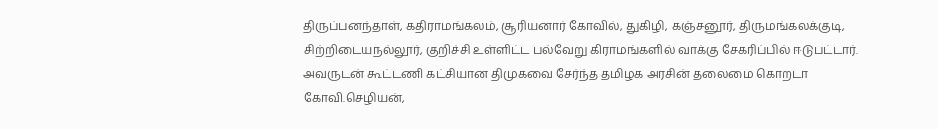திருப்பனந்தாள், கதிராமங்கலம், சூரியனார் கோவில், துகிழி, கஞ்சனூர், திருமங்கலக்குடி, சிற்றிடையநல்லூர், குறிச்சி உள்ளிட்ட பல்வேறு கிராமங்களில் வாக்கு சேகரிப்பில் ஈடுபட்டார்.
அவருடன் கூட்டணி கட்சியான திமுகவை சேர்ந்த தமிழக அரசின் தலைமை கொறடா கோவி.செழியன்,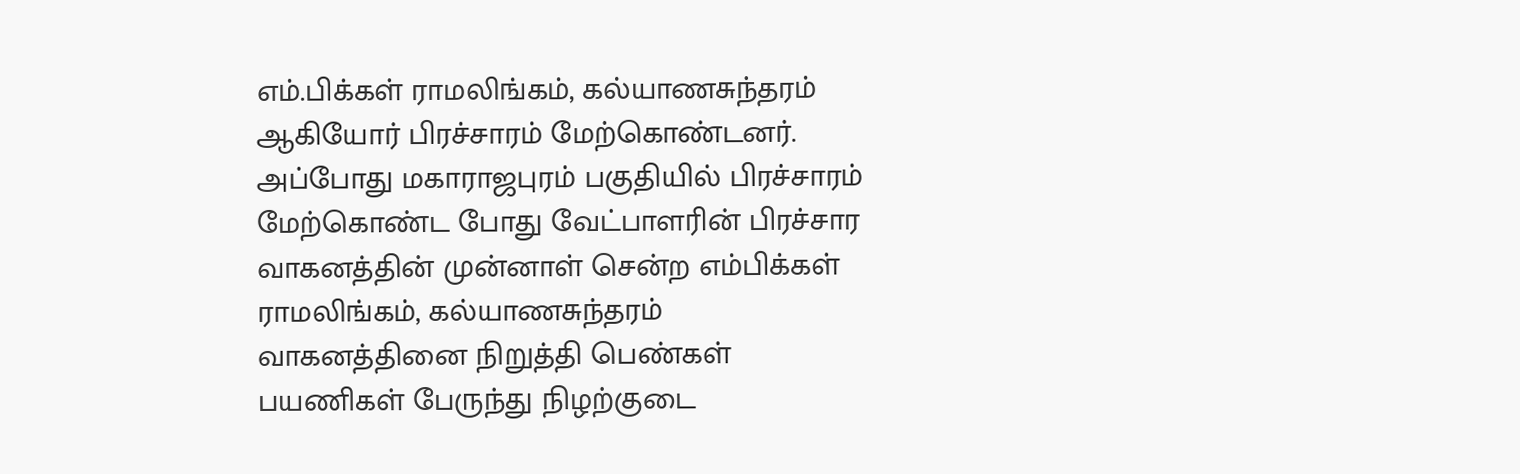எம்.பிக்கள் ராமலிங்கம், கல்யாணசுந்தரம் ஆகியோர் பிரச்சாரம் மேற்கொண்டனர்.
அப்போது மகாராஜபுரம் பகுதியில் பிரச்சாரம் மேற்கொண்ட போது வேட்பாளரின் பிரச்சார வாகனத்தின் முன்னாள் சென்ற எம்பிக்கள் ராமலிங்கம், கல்யாணசுந்தரம் வாகனத்தினை நிறுத்தி பெண்கள் பயணிகள் பேருந்து நிழற்குடை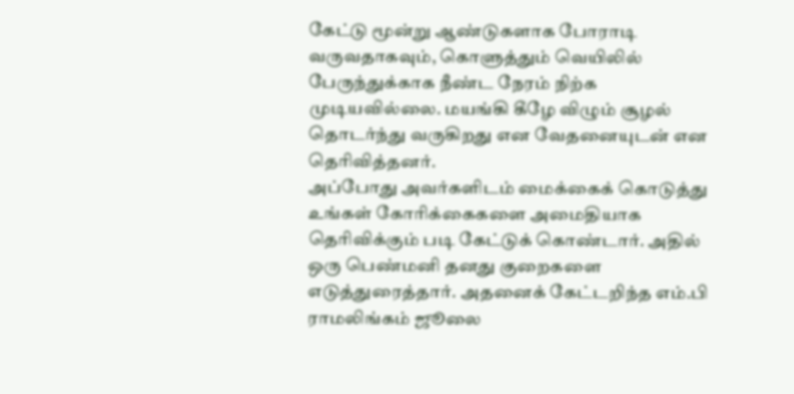கேட்டு மூன்று ஆண்டுகளாக போராடி வருவதாகவும், கொளுத்தும் வெயிலில் பேருந்துக்காக நீண்ட நேரம் நிற்க முடியவில்லை. மயங்கி கீழே விழும் சூழல் தொடர்ந்து வருகிறது என வேதனையுடன் என தெரிவித்தனர்.
அப்போது அவர்களிடம் மைக்கைக் கொடுத்து உங்கள் கோரிக்கைகளை அமைதியாக தெரிவிக்கும் படி கேட்டுக் கொண்டார். அதில் ஒரு பெண்மனி தனது குறைகளை எடுத்துரைத்தார். அதனைக் கேட்டறிந்த எம்.பி ராமலிங்கம் ஜூலை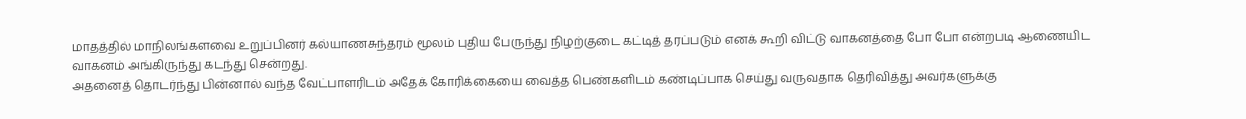மாதத்தில் மாநிலங்களவை உறுப்பினர் கல்யாணசுந்தரம் மூலம் புதிய பேருந்து நிழற்குடை கட்டித் தரப்படும் எனக் கூறி விட்டு வாகனத்தை போ போ என்றபடி ஆணையிட வாகனம் அங்கிருந்து கடந்து சென்றது.
அதனைத் தொடர்ந்து பின்னால் வந்த வேட்பாளரிடம் அதேக் கோரிக்கையை வைத்த பெண்களிடம் கண்டிப்பாக செய்து வருவதாக தெரிவித்து அவர்களுக்கு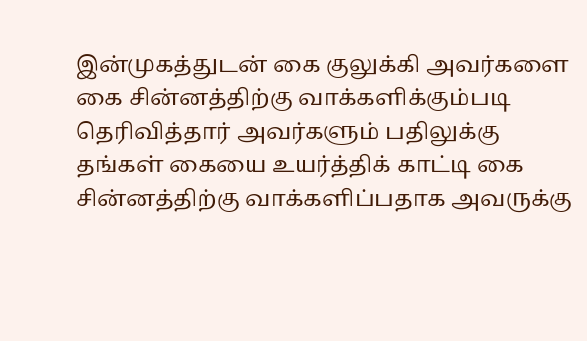இன்முகத்துடன் கை குலுக்கி அவர்களை கை சின்னத்திற்கு வாக்களிக்கும்படி தெரிவித்தார் அவர்களும் பதிலுக்கு தங்கள் கையை உயர்த்திக் காட்டி கை சின்னத்திற்கு வாக்களிப்பதாக அவருக்கு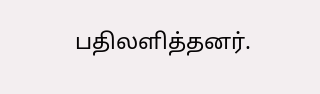பதிலளித்தனர்.